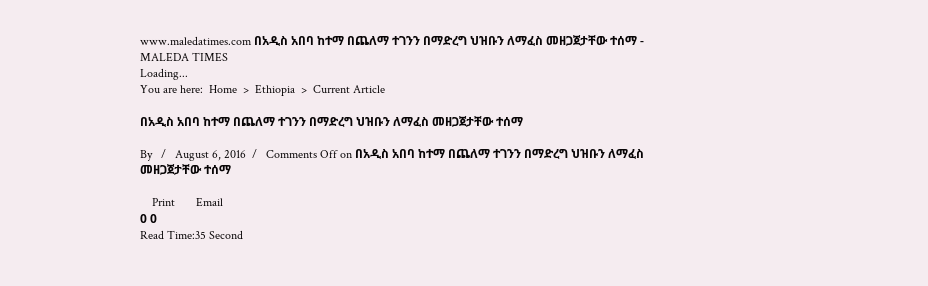www.maledatimes.com በአዲስ አበባ ከተማ በጨለማ ተገንን በማድረግ ህዝቡን ለማፈስ መዘጋጀታቸው ተሰማ - MALEDA TIMES
Loading...
You are here:  Home  >  Ethiopia  >  Current Article

በአዲስ አበባ ከተማ በጨለማ ተገንን በማድረግ ህዝቡን ለማፈስ መዘጋጀታቸው ተሰማ

By   /   August 6, 2016  /   Comments Off on በአዲስ አበባ ከተማ በጨለማ ተገንን በማድረግ ህዝቡን ለማፈስ መዘጋጀታቸው ተሰማ

    Print       Email
0 0
Read Time:35 Second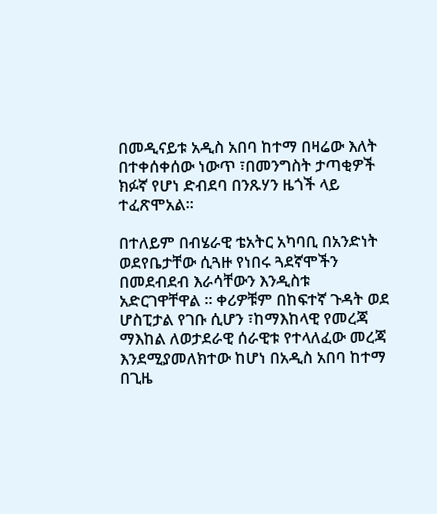በመዲናይቱ አዲስ አበባ ከተማ በዛሬው እለት በተቀሰቀሰው ነውጥ ፣በመንግስት ታጣቂዎች ክፉኛ የሆነ ድብደባ በንጹሃን ዜጎች ላይ ተፈጽሞአል።

በተለይም በብሄራዊ ቴአትር አካባቢ በአንድነት ወደየቤታቸው ሲጓዙ የነበሩ ጓደኛሞችን በመደብደብ እራሳቸውን እንዲስቱ አድርገዋቸዋል ። ቀሪዎቹም በከፍተኛ ጉዳት ወደ ሆስፒታል የገቡ ሲሆን ፣ከማእከላዊ የመረጃ ማእከል ለወታደራዊ ሰራዊቱ የተላለፈው መረጃ እንደሚያመለክተው ከሆነ በአዲስ አበባ ከተማ በጊዜ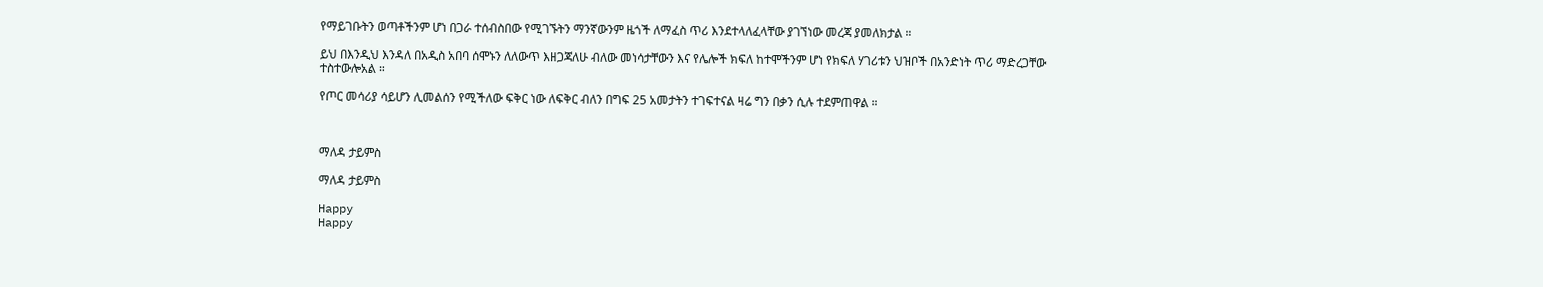የማይገቡትን ወጣቶችንም ሆነ በጋራ ተሰብስበው የሚገኙትን ማንኛውንም ዜጎች ለማፈስ ጥሪ እንደተላለፈላቸው ያገኘነው መረጃ ያመለክታል ።

ይህ በእንዲህ እንዳለ በአዲስ አበባ ሰሞኑን ለለውጥ እዘጋጃለሁ ብለው መነሳታቸውን እና የሌሎች ክፍለ ከተሞችንም ሆነ የክፍለ ሃገሪቱን ህዝቦች በአንድነት ጥሪ ማድረጋቸው ተስተውሎአል ።

የጦር መሳሪያ ሳይሆን ሊመልሰን የሚችለው ፍቅር ነው ለፍቅር ብለን በግፍ 25 አመታትን ተገፍተናል ዛሬ ግን በቃን ሲሉ ተደምጠዋል ።



ማለዳ ታይምስ

ማለዳ ታይምስ

Happy
Happy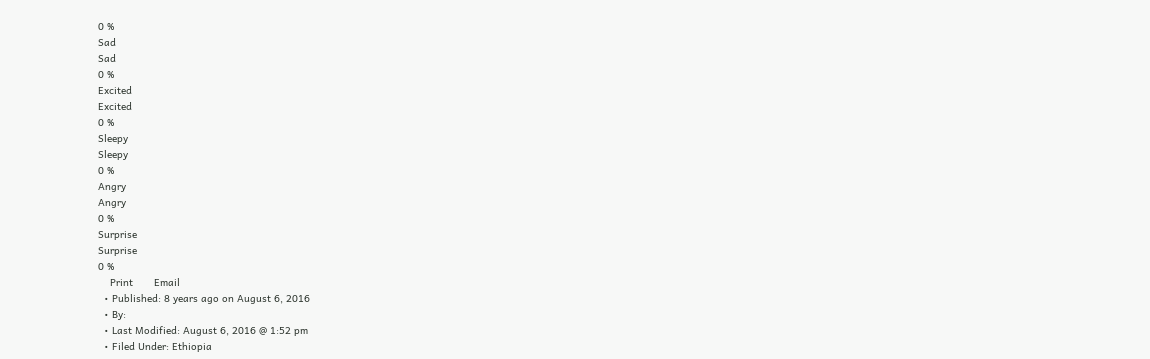0 %
Sad
Sad
0 %
Excited
Excited
0 %
Sleepy
Sleepy
0 %
Angry
Angry
0 %
Surprise
Surprise
0 %
    Print       Email
  • Published: 8 years ago on August 6, 2016
  • By:
  • Last Modified: August 6, 2016 @ 1:52 pm
  • Filed Under: Ethiopia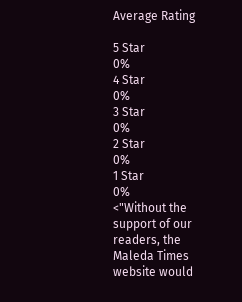Average Rating

5 Star
0%
4 Star
0%
3 Star
0%
2 Star
0%
1 Star
0%
<"Without the support of our readers, the Maleda Times website would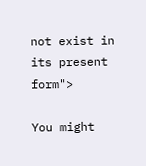not exist in its present form">

You might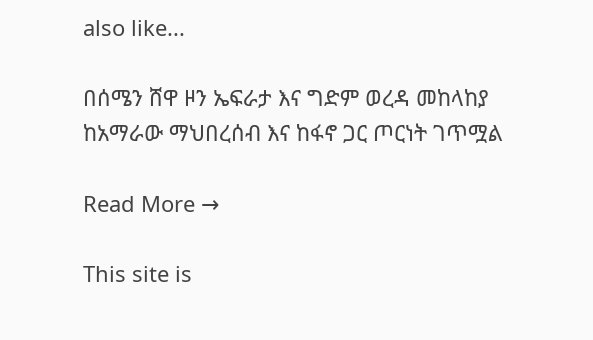also like...

በሰሜን ሸዋ ዞን ኤፍራታ እና ግድም ወረዳ መከላከያ ከአማራው ማህበረሰብ እና ከፋኖ ጋር ጦርነት ገጥሟል

Read More →

This site is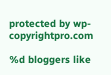protected by wp-copyrightpro.com

%d bloggers like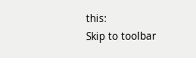this:
Skip to toolbar